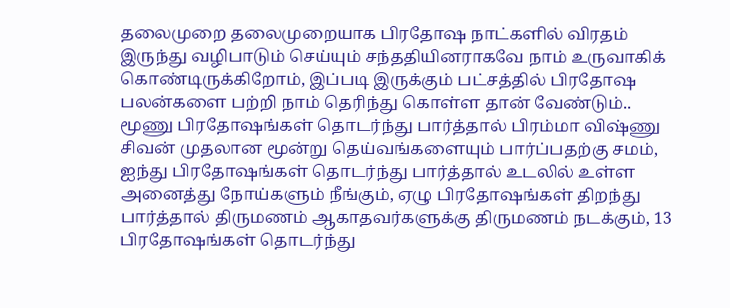தலைமுறை தலைமுறையாக பிரதோஷ நாட்களில் விரதம் இருந்து வழிபாடும் செய்யும் சந்ததியினராகவே நாம் உருவாகிக் கொண்டிருக்கிறோம், இப்படி இருக்கும் பட்சத்தில் பிரதோஷ பலன்களை பற்றி நாம் தெரிந்து கொள்ள தான் வேண்டும்..
மூணு பிரதோஷங்கள் தொடர்ந்து பார்த்தால் பிரம்மா விஷ்ணு சிவன் முதலான மூன்று தெய்வங்களையும் பார்ப்பதற்கு சமம், ஐந்து பிரதோஷங்கள் தொடர்ந்து பார்த்தால் உடலில் உள்ள அனைத்து நோய்களும் நீங்கும், ஏழு பிரதோஷங்கள் திறந்து பார்த்தால் திருமணம் ஆகாதவர்களுக்கு திருமணம் நடக்கும், 13 பிரதோஷங்கள் தொடர்ந்து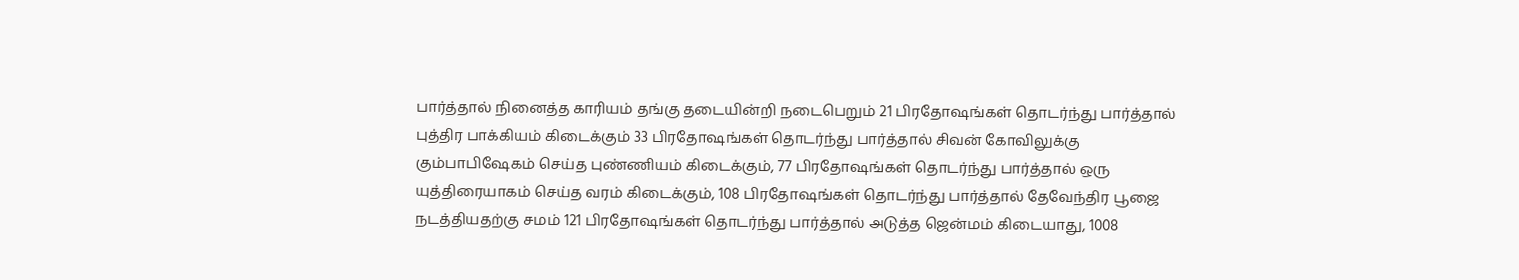பார்த்தால் நினைத்த காரியம் தங்கு தடையின்றி நடைபெறும் 21 பிரதோஷங்கள் தொடர்ந்து பார்த்தால் புத்திர பாக்கியம் கிடைக்கும் 33 பிரதோஷங்கள் தொடர்ந்து பார்த்தால் சிவன் கோவிலுக்கு கும்பாபிஷேகம் செய்த புண்ணியம் கிடைக்கும், 77 பிரதோஷங்கள் தொடர்ந்து பார்த்தால் ஒரு யுத்திரையாகம் செய்த வரம் கிடைக்கும், 108 பிரதோஷங்கள் தொடர்ந்து பார்த்தால் தேவேந்திர பூஜை நடத்தியதற்கு சமம் 121 பிரதோஷங்கள் தொடர்ந்து பார்த்தால் அடுத்த ஜென்மம் கிடையாது, 1008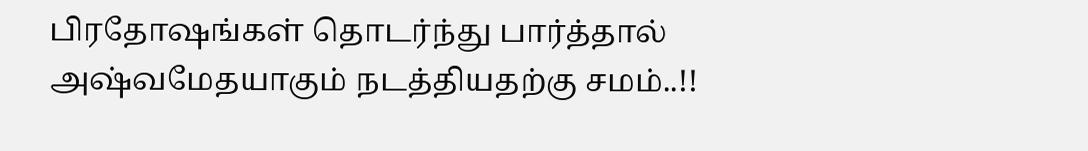பிரதோஷங்கள் தொடர்ந்து பார்த்தால் அஷ்வமேதயாகும் நடத்தியதற்கு சமம்..!!